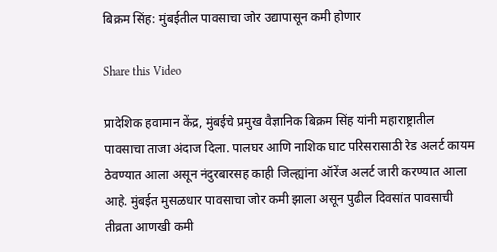बिक्रम सिंह: मुंबईतील पावसाचा जोर उद्यापासून कमी होणार

Share this Video

प्रादेशिक हवामान केंद्र, मुंबईचे प्रमुख वैज्ञानिक बिक्रम सिंह यांनी महाराष्ट्रातील पावसाचा ताजा अंदाज दिला. पालघर आणि नाशिक घाट परिसरासाठी रेड अलर्ट कायम ठेवण्यात आला असून नंदुरबारसह काही जिल्ह्यांना ऑरेंज अलर्ट जारी करण्यात आला आहे. मुंबईत मुसळधार पावसाचा जोर कमी झाला असून पुढील दिवसांत पावसाची तीव्रता आणखी कमी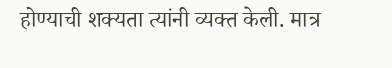होण्याची शक्यता त्यांनी व्यक्त केली. मात्र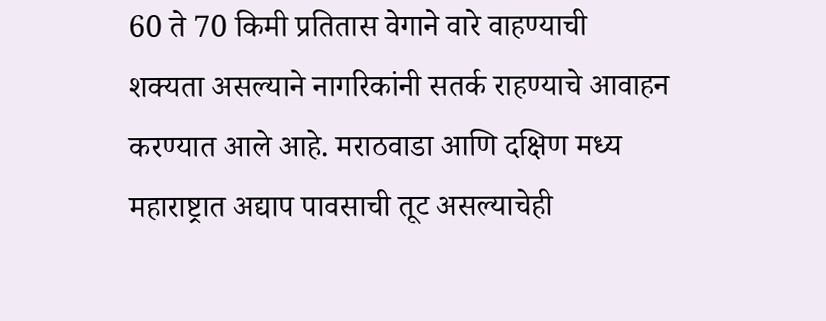60 ते 70 किमी प्रतितास वेगाने वारे वाहण्याची शक्यता असल्याने नागरिकांनी सतर्क राहण्याचे आवाहन करण्यात आले आहे. मराठवाडा आणि दक्षिण मध्य महाराष्ट्रात अद्याप पावसाची तूट असल्याचेही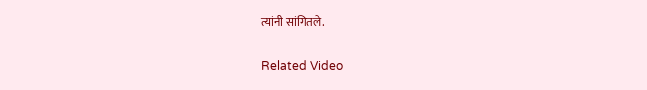त्यांनी सांगितले.

Related Video